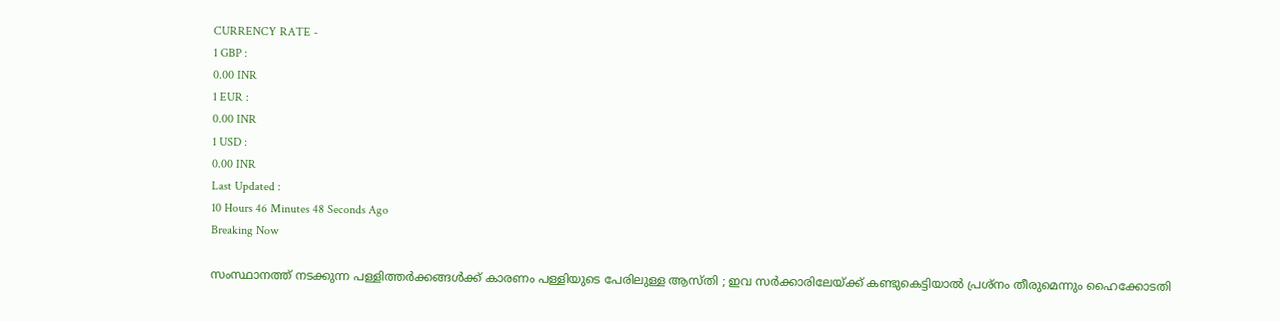CURRENCY RATE -
1 GBP :
0.00 INR
1 EUR :
0.00 INR
1 USD :
0.00 INR
Last Updated :
10 Hours 46 Minutes 48 Seconds Ago
Breaking Now

സംസ്ഥാനത്ത് നടക്കുന്ന പള്ളിത്തര്‍ക്കങ്ങള്‍ക്ക് കാരണം പള്ളിയുടെ പേരിലുള്ള ആസ്തി ; ഇവ സര്‍ക്കാരിലേയ്ക്ക് കണ്ടുകെട്ടിയാല്‍ പ്രശ്‌നം തീരുമെന്നും ഹൈക്കോടതി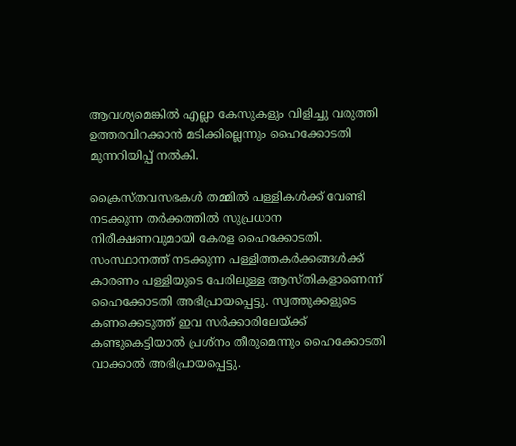ആവശ്യമെങ്കില്‍ എല്ലാ കേസുകളും വിളിച്ചു വരുത്തി ഉത്തരവിറക്കാന്‍ മടിക്കില്ലെന്നും ഹൈക്കോടതി മുന്നറിയിപ്പ് നല്‍കി.

ക്രൈസ്തവസഭകള്‍ തമ്മില്‍ പള്ളികള്‍ക്ക് വേണ്ടി നടക്കുന്ന തര്‍ക്കത്തില്‍ സുപ്രധാന നിരീക്ഷണവുമായി കേരള ഹൈക്കോടതി. സംസ്ഥാനത്ത് നടക്കുന്ന പള്ളിത്തകര്‍ക്കങ്ങള്‍ക്ക് കാരണം പള്ളിയുടെ പേരിലുള്ള ആസ്തികളാണെന്ന് ഹൈക്കോടതി അഭിപ്രായപ്പെട്ടു. സ്വത്തുക്കളുടെ കണക്കെടുത്ത് ഇവ സര്‍ക്കാരിലേയ്ക്ക് കണ്ടുകെട്ടിയാല്‍ പ്രശ്‌നം തീരുമെന്നും ഹൈക്കോടതി വാക്കാല്‍ അഭിപ്രായപ്പെട്ടു.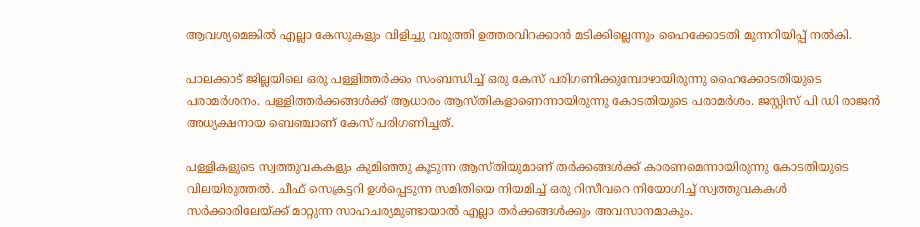ആവശ്യമെങ്കില്‍ എല്ലാ കേസുകളും വിളിച്ചു വരുത്തി ഉത്തരവിറക്കാന്‍ മടിക്കില്ലെന്നും ഹൈക്കോടതി മുന്നറിയിപ്പ് നല്‍കി.

പാലക്കാട് ജില്ലയിലെ ഒരു പള്ളിത്തര്‍ക്കം സംബന്ധിച്ച് ഒരു കേസ് പരിഗണിക്കുമ്പോഴായിരുന്നു ഹൈക്കോടതിയുടെ പരാമര്‍ശനം. പള്ളിത്തര്‍ക്കങ്ങള്‍ക്ക് ആധാരം ആസ്തികളാണെന്നായിരുന്നു കോടതിയുടെ പരാമര്‍ശം. ജസ്റ്റിസ് പി ഡി രാജന്‍ അധ്യക്ഷനായ ബെഞ്ചാണ് കേസ് പരിഗണിച്ചത്.

പള്ളികളുടെ സ്വത്തുവകകളും കുമിഞ്ഞു കൂടുന്ന ആസ്തിയുമാണ് തര്‍ക്കങ്ങള്‍ക്ക് കാരണമെന്നായിരുന്നു കോടതിയുടെ വിലയിരുത്തല്‍. ചീഫ് സെക്രട്ടറി ഉള്‍പ്പെടുന്ന സമിതിയെ നിയമിച്ച് ഒരു റിസീവറെ നിയോഗിച്ച് സ്വത്തുവകകള്‍ സര്‍ക്കാരിലേയ്ക്ക് മാറ്റുന്ന സാഹചര്യമുണ്ടായാല്‍ എല്ലാ തര്‍ക്കങ്ങള്‍ക്കും അവസാനമാകും.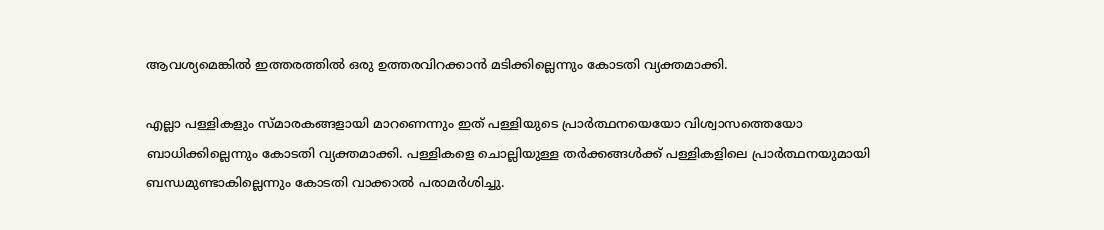ആവശ്യമെങ്കില്‍ ഇത്തരത്തില്‍ ഒരു ഉത്തരവിറക്കാന്‍ മടിക്കില്ലെന്നും കോടതി വ്യക്തമാക്കി.

എല്ലാ പള്ളികളും സ്മാരകങ്ങളായി മാറണെന്നും ഇത് പള്ളിയുടെ പ്രാര്‍ത്ഥനയെയോ വിശ്വാസത്തെയോ ബാധിക്കില്ലെന്നും കോടതി വ്യക്തമാക്കി. പള്ളികളെ ചൊല്ലിയുള്ള തര്‍ക്കങ്ങള്‍ക്ക് പള്ളികളിലെ പ്രാര്‍ത്ഥനയുമായി ബന്ധമുണ്ടാകില്ലെന്നും കോടതി വാക്കാല്‍ പരാമര്‍ശിച്ചു.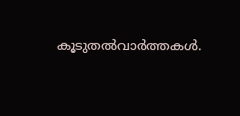കൂടുതല്‍വാര്‍ത്തകള്‍.